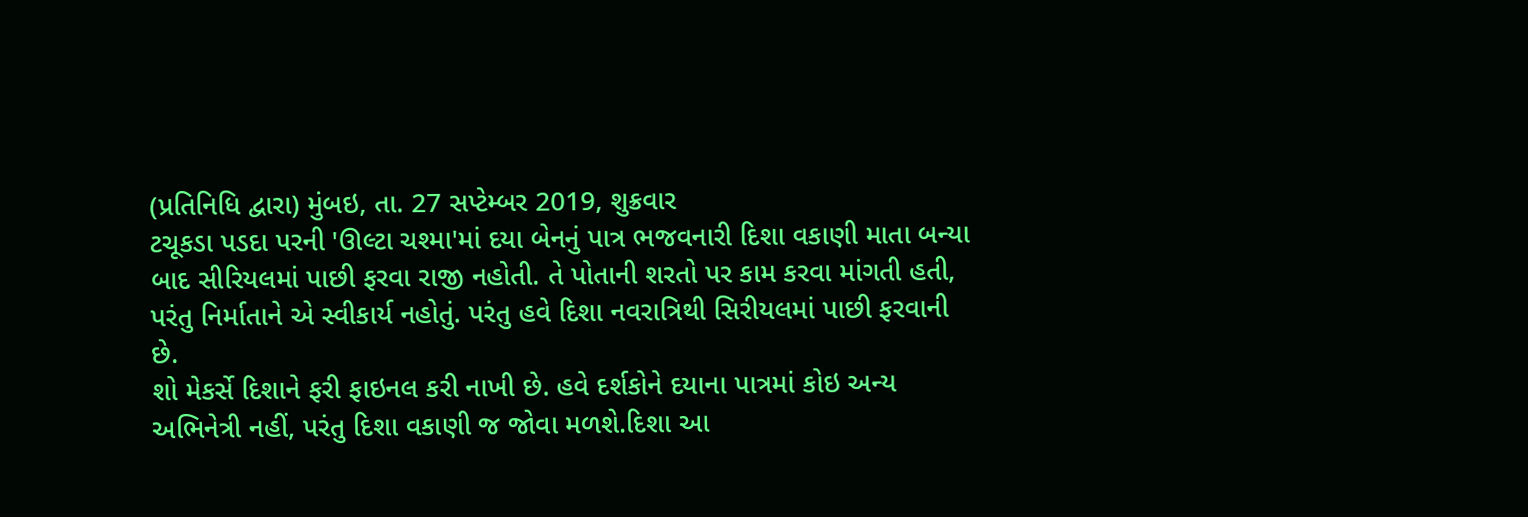(પ્રતિનિધિ દ્વારા) મુંબઇ, તા. 27 સપ્ટેમ્બર 2019, શુક્રવાર
ટચૂકડા પડદા પરની 'ઊલ્ટા ચશ્મા'માં દયા બેનનું પાત્ર ભજવનારી દિશા વકાણી માતા બન્યા બાદ સીરિયલમાં પાછી ફરવા રાજી નહોતી. તે પોતાની શરતો પર કામ કરવા માંગતી હતી, પરંતુ નિર્માતાને એ સ્વીકાર્ય નહોતું. પરંતુ હવે દિશા નવરાત્રિથી સિરીયલમાં પાછી ફરવાની છે.
શો મેકર્સે દિશાને ફરી ફાઇનલ કરી નાખી છે. હવે દર્શકોને દયાના પાત્રમાં કોઇ અન્ય અભિનેત્રી નહીં, પરંતુ દિશા વકાણી જ જોવા મળશે.દિશા આ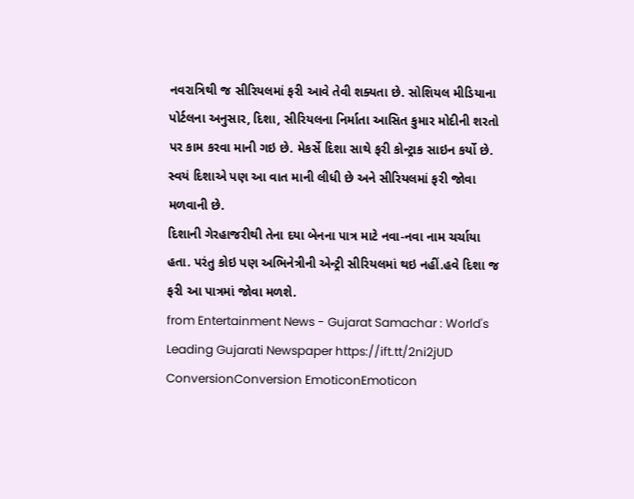નવરાત્રિથી જ સીરિયલમાં ફરી આવે તેવી શક્યતા છે. સોશિયલ મીડિયાના પોર્ટલના અનુસાર, દિશા, સીરિયલના નિર્માતા આસિત કુમાર મોદીની શરતો પર કામ કરવા માની ગઇ છે. મેકર્સે દિશા સાથે ફરી કોન્ટ્રાક સાઇન કર્યો છે. સ્વયં દિશાએ પણ આ વાત માની લીધી છે અને સીરિયલમાં ફરી જોવા મળવાની છે.
દિશાની ગેરહાજરીથી તેના દયા બેનના પાત્ર માટે નવા-નવા નામ ચર્ચાયા હતા. પરંતુ કોઇ પણ અભિનેત્રીની એન્ટ્રી સીરિયલમાં થઇ નહીં.હવે દિશા જ ફરી આ પાત્રમાં જોવા મળશે.
from Entertainment News - Gujarat Samachar : World's Leading Gujarati Newspaper https://ift.tt/2ni2jUD
ConversionConversion EmoticonEmoticon